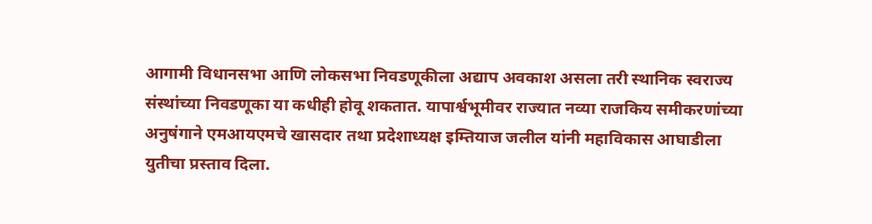आगामी विधानसभा आणि लोकसभा निवडणूकीला अद्याप अवकाश असला तरी स्थानिक स्वराज्य संस्थांच्या निवडणूका या कधीही होवू शकतात. यापार्श्वभूमीवर राज्यात नव्या राजकिय समीकरणांच्या अनुषंगाने एमआयएमचे खासदार तथा प्रदेशाध्यक्ष इम्तियाज जलील यांनी महाविकास आघाडीला युतीचा प्रस्ताव दिला.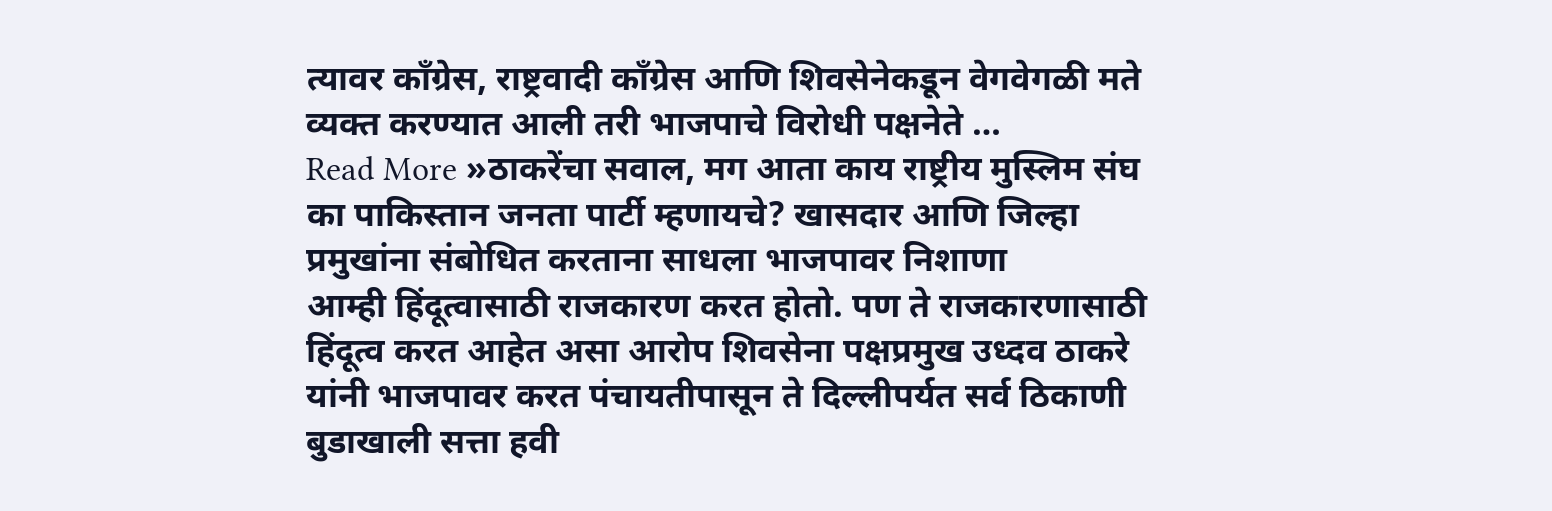त्यावर काँग्रेस, राष्ट्रवादी काँग्रेस आणि शिवसेनेकडून वेगवेगळी मते व्यक्त करण्यात आली तरी भाजपाचे विरोधी पक्षनेते …
Read More »ठाकरेंचा सवाल, मग आता काय राष्ट्रीय मुस्लिम संघ का पाकिस्तान जनता पार्टी म्हणायचे? खासदार आणि जिल्हा प्रमुखांना संबोधित करताना साधला भाजपावर निशाणा
आम्ही हिंदूत्वासाठी राजकारण करत होतो. पण ते राजकारणासाठी हिंदूत्व करत आहेत असा आरोप शिवसेना पक्षप्रमुख उध्दव ठाकरे यांनी भाजपावर करत पंचायतीपासून ते दिल्लीपर्यत सर्व ठिकाणी बुडाखाली सत्ता हवी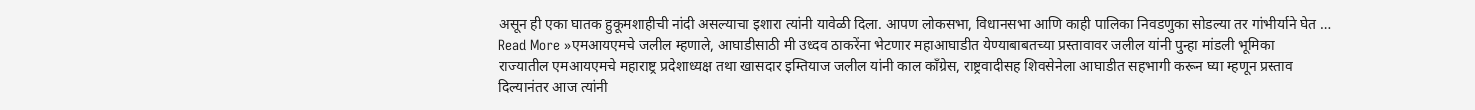असून ही एका घातक हुकूमशाहीची नांदी असल्याचा इशारा त्यांनी यावेळी दिला. आपण लोकसभा, विधानसभा आणि काही पालिका निवडणुका सोडल्या तर गांभीर्याने घेत …
Read More »एमआयएमचे जलील म्हणाले, आघाडीसाठी मी उध्दव ठाकरेंना भेटणार महाआघाडीत येण्याबाबतच्या प्रस्तावावर जलील यांनी पुन्हा मांडली भूमिका
राज्यातील एमआयएमचे महाराष्ट्र प्रदेशाध्यक्ष तथा खासदार इम्तियाज जलील यांनी काल काँग्रेस, राष्ट्रवादीसह शिवसेनेला आघाडीत सहभागी करून घ्या म्हणून प्रस्ताव दिल्यानंतर आज त्यांनी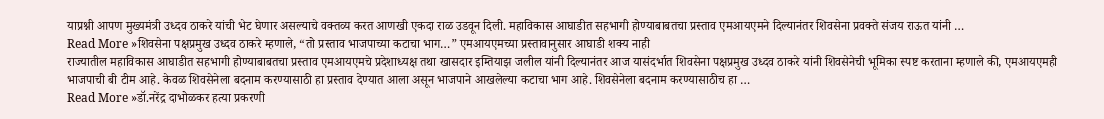याप्रश्नी आपण मुख्यमंत्री उध्दव ठाकरे यांची भेट घेणार असल्याचे वक्तव्य करत आणखी एकदा राळ उडवून दिली. महाविकास आघाडीत सहभागी होण्याबाबतचा प्रस्ताव एमआयएमने दिल्यानंतर शिवसेना प्रवक्ते संजय राऊत यांनी …
Read More »शिवसेना पक्षप्रमुख उध्दव ठाकरे म्हणाले, “तो प्रस्ताव भाजपाच्या कटाचा भाग…” एमआयएमच्या प्रस्तावानुसार आघाडी शक्य नाही
राज्यातील महाविकास आघाडीत सहभागी होण्याबाबतचा प्रस्ताव एमआयएमचे प्रदेशाध्यक्ष तथा खासदार इम्तियाझ जलील यांनी दिल्यानंतर आज यासंदर्भात शिवसेना पक्षप्रमुख उध्दव ठाकरे यांनी शिवसेनेची भूमिका स्पष्ट करताना म्हणाले की, एमआयएमही भाजपाची बी टीम आहे. केवळ शिवसेनेला बदनाम करण्यासाठी हा प्रस्ताव देण्यात आला असून भाजपाने आखलेल्या कटाचा भाग आहे. शिवसेनेला बदनाम करण्यासाठीच हा …
Read More »डॉ.नरेंद्र दाभोळकर हत्या प्रकरणी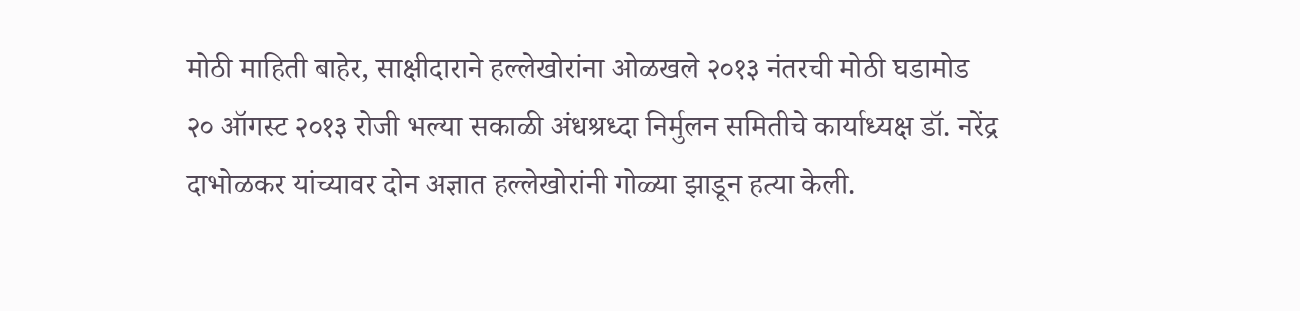मोठी माहिती बाहेर, साक्षीदाराने हल्लेखोरांना ओळखले २०१३ नंतरची मोठी घडामोड
२० ऑगस्ट २०१३ रोजी भल्या सकाळी अंधश्रध्दा निर्मुलन समितीचे कार्याध्यक्ष डॉ. नरेंद्र दाभोळकर यांच्यावर दोन अज्ञात हल्लेखोरांनी गोळ्या झाडून हत्या केली.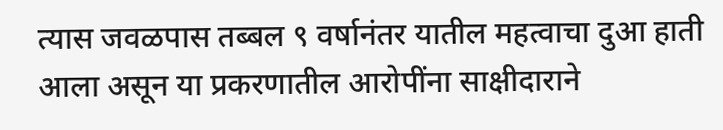त्यास जवळपास तब्बल ९ वर्षानंतर यातील महत्वाचा दुआ हाती आला असून या प्रकरणातील आरोपींना साक्षीदाराने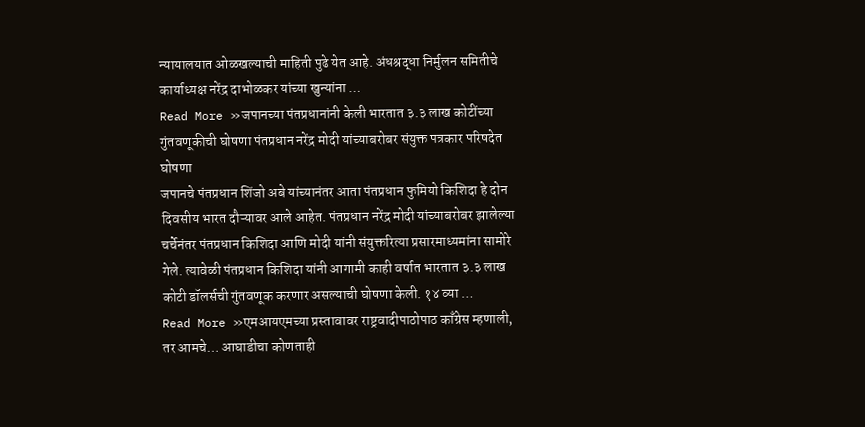न्यायालयात ओळखल्याची माहिती पुढे येत आहे. अंधश्रद्धा निर्मुलन समितीचे कार्याध्यक्ष नरेंद्र दाभोळकर यांच्या खुन्यांना …
Read More »जपानच्या पंतप्रधानांनी केली भारतात ३.३ लाख कोटींच्या गुंतवणूकीची घोषणा पंतप्रधान नरेंद्र मोदी यांच्याबरोबर संयुक्त पत्रकार परिषदेत घोषणा
जपानचे पंतप्रधान शिंजो अबे यांच्यानंतर आता पंतप्रधान फुमियो किशिदा हे दोन दिवसीय भारत दौऱ्यावर आले आहेत. पंतप्रधान नरेंद्र मोदी यांच्याबरोबर झालेल्या चर्चेनंतर पंतप्रधान किशिदा आणि मोदी यांनी संयुक्तरित्या प्रसारमाध्यमांना सामोरे गेले. त्यावेळी पंतप्रधान किशिदा यांनी आगामी काही वर्षात भारतात ३.३ लाख कोटी डॉलर्सची गुंतवणूक करणार असल्याची घोषणा केली. १४ व्या …
Read More »एमआयएमच्या प्रस्तावावर राष्ट्रवादीपाठोपाठ काँग्रेस म्हणाली, तर आमचे… आघाडीचा कोणताही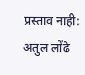प्रस्ताव नाही: अतुल लोंढे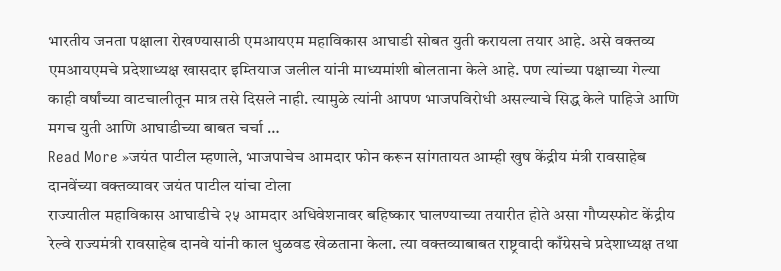भारतीय जनता पक्षाला रोखण्यासाठी एमआयएम महाविकास आघाडी सोबत युती करायला तयार आहे. असे वक्तव्य एमआयएमचे प्रदेशाध्यक्ष खासदार इम्तियाज जलील यांनी माध्यमांशी बोलताना केले आहे. पण त्यांच्या पक्षाच्या गेल्या काही वर्षांच्या वाटचालीतून मात्र तसे दिसले नाही. त्यामुळे त्यांनी आपण भाजपविरोधी असल्याचे सिद्ध केले पाहिजे आणि मगच युती आणि आघाडीच्या बाबत चर्चा …
Read More »जयंत पाटील म्हणाले, भाजपाचेच आमदार फोन करून सांगतायत आम्ही खुष केंद्रीय मंत्री रावसाहेब दानवेंच्या वक्तव्यावर जयंत पाटील यांचा टोला
राज्यातील महाविकास आघाडीचे २५ आमदार अधिवेशनावर बहिष्कार घालण्याच्या तयारीत होते असा गौप्यस्फोट केंद्रीय रेल्वे राज्यमंत्री रावसाहेब दानवे यांनी काल धुळवड खेळताना केला. त्या वक्तव्याबाबत राष्ट्रवादी काँग्रेसचे प्रदेशाध्यक्ष तथा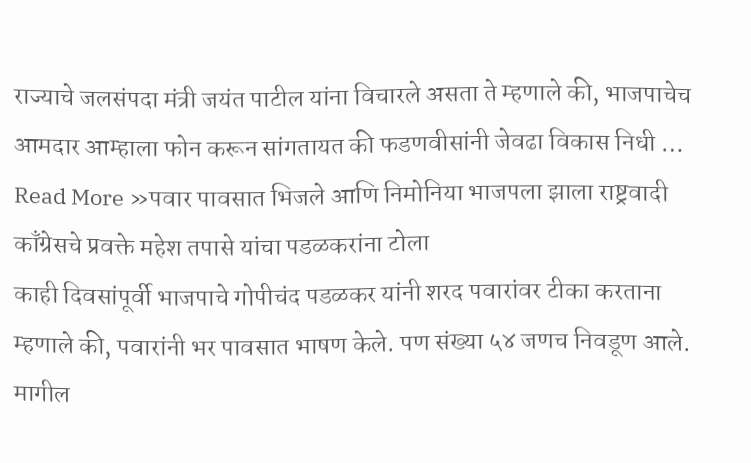राज्याचे जलसंपदा मंत्री जयंत पाटील यांना विचारले असता ते म्हणाले की, भाजपाचेच आमदार आम्हाला फोन करून सांगतायत की फडणवीसांनी जेवढा विकास निधी …
Read More »पवार पावसात भिजले आणि निमोनिया भाजपला झाला राष्ट्रवादी काँग्रेसचे प्रवक्ते महेश तपासे यांचा पडळकरांना टोला
काही दिवसांपूर्वी भाजपाचे गोपीचंद पडळकर यांनी शरद पवारांवर टीका करताना म्हणाले की, पवारांनी भर पावसात भाषण केले. पण संख्या ५४ जणच निवडूण आले. मागील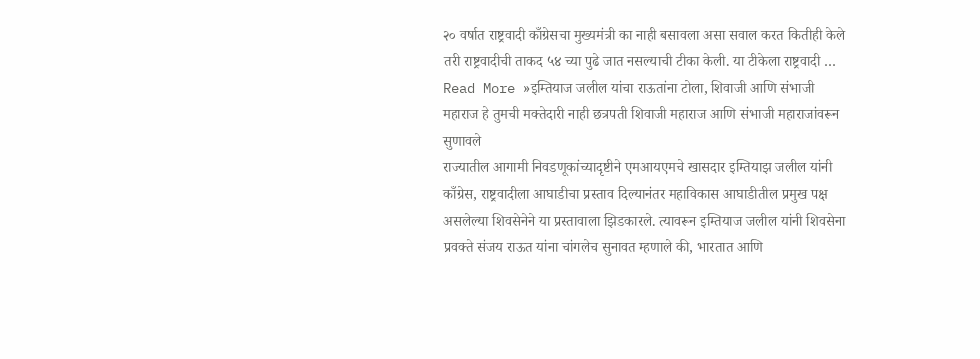२० वर्षात राष्ट्रवादी काँग्रेसचा मुख्यमंत्री का नाही बसावला असा सवाल करत कितीही केले तरी राष्ट्रवादीची ताकद ५४ च्या पुढे जात नसल्याची टीका केली. या टीकेला राष्ट्रवादी …
Read More »इम्तियाज जलील यांचा राऊतांना टोला, शिवाजी आणि संभाजी महाराज हे तुमची मक्तेदारी नाही छत्रपती शिवाजी महाराज आणि संभाजी महाराजांवरून सुणावले
राज्यातील आगामी निवडणूकांच्यादृष्टीने एमआयएमचे खासदार इम्तियाझ जलील यांनी काँग्रेस, राष्ट्रवादीला आघाडीचा प्रस्ताव दिल्यानंतर महाविकास आघाडीतील प्रमुख पक्ष असलेल्या शिवसेनेने या प्रस्तावाला झिडकारले. त्यावरून इम्तियाज जलील यांनी शिवसेना प्रवक्ते संजय राऊत यांना चांगलेच सुनावत म्हणाले की, भारतात आणि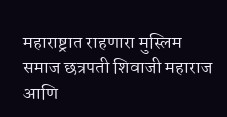महाराष्ट्रात राहणारा मुस्लिम समाज छत्रपती शिवाजी महाराज आणि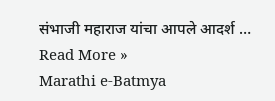संभाजी महाराज यांचा आपले आदर्श …
Read More »
Marathi e-Batmya